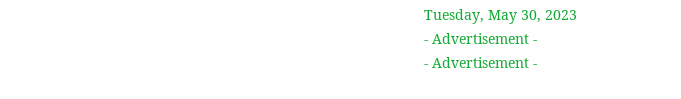Tuesday, May 30, 2023
- Advertisement -
- Advertisement -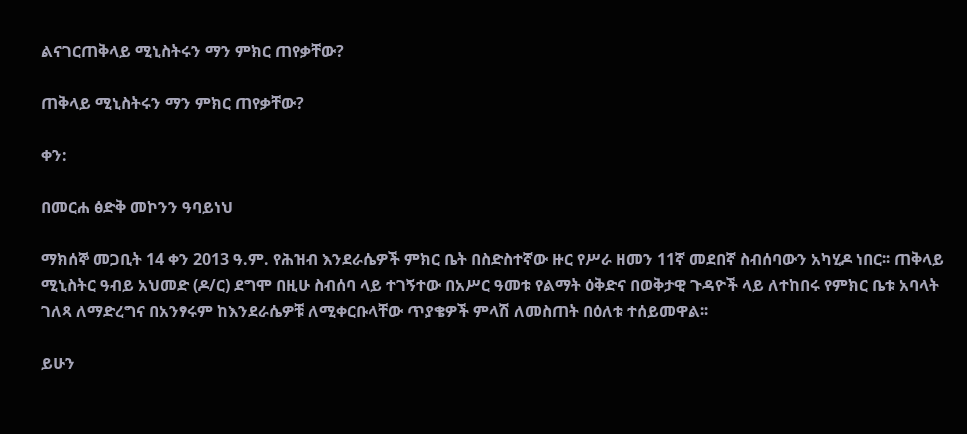ልናገርጠቅላይ ሚኒስትሩን ማን ምክር ጠየቃቸው?

ጠቅላይ ሚኒስትሩን ማን ምክር ጠየቃቸው?

ቀን:

በመርሐ ፅድቅ መኮንን ዓባይነህ

ማክሰኞ መጋቢት 14 ቀን 2013 ዓ.ም. የሕዝብ እንደራሴዎች ምክር ቤት በስድስተኛው ዙር የሥራ ዘመን 11ኛ መደበኛ ስብሰባውን አካሂዶ ነበር፡፡ ጠቅላይ ሚኒስትር ዓብይ አህመድ (ዶ/ር) ደግሞ በዚሁ ስብሰባ ላይ ተገኝተው በአሥር ዓመቱ የልማት ዕቅድና በወቅታዊ ጉዳዮች ላይ ለተከበሩ የምክር ቤቱ አባላት ገለጻ ለማድረግና በአንፃሩም ከእንደራሴዎቹ ለሚቀርቡላቸው ጥያቄዎች ምላሽ ለመስጠት በዕለቱ ተሰይመዋል፡፡

ይሁን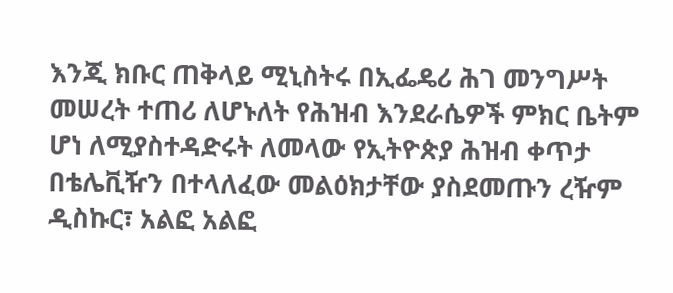እንጂ ክቡር ጠቅላይ ሚኒስትሩ በኢፌዴሪ ሕገ መንግሥት መሠረት ተጠሪ ለሆኑለት የሕዝብ እንደራሴዎች ምክር ቤትም ሆነ ለሚያስተዳድሩት ለመላው የኢትዮጵያ ሕዝብ ቀጥታ በቴሌቪዥን በተላለፈው መልዕክታቸው ያስደመጡን ረዥም ዲስኩር፣ አልፎ አልፎ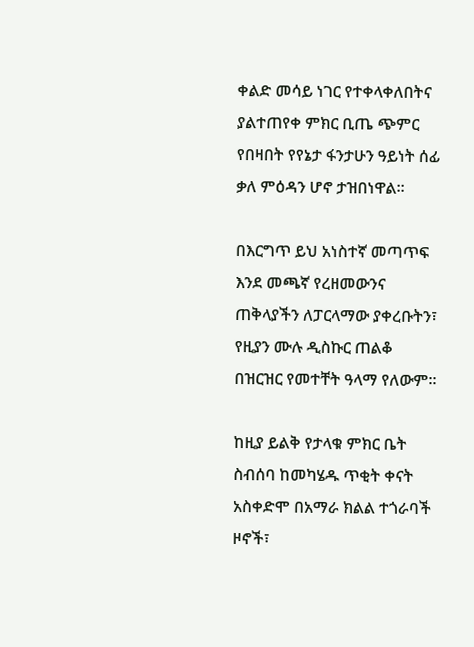ቀልድ መሳይ ነገር የተቀላቀለበትና ያልተጠየቀ ምክር ቢጤ ጭምር የበዛበት የየኔታ ፋንታሁን ዓይነት ሰፊ ቃለ ምዕዳን ሆኖ ታዝበነዋል፡፡

በእርግጥ ይህ አነስተኛ መጣጥፍ እንደ መጫኛ የረዘመውንና ጠቅላያችን ለፓርላማው ያቀረቡትን፣ የዚያን ሙሉ ዲስኩር ጠልቆ በዝርዝር የመተቸት ዓላማ የለውም፡፡

ከዚያ ይልቅ የታላቁ ምክር ቤት ስብሰባ ከመካሄዱ ጥቂት ቀናት አስቀድሞ በአማራ ክልል ተጎራባች ዞኖች፣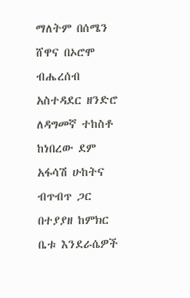ማለትም በሰሜን ሸዋና በኦሮሞ ብሔረሰብ አስተዳደር ዘንድሮ ለዳግመኛ ተከስቶ ከነበረው ደም አፋሳሽ ሁከትና ብጥብጥ ጋር በተያያዘ ከምክር ቤቱ እንደራሴዎች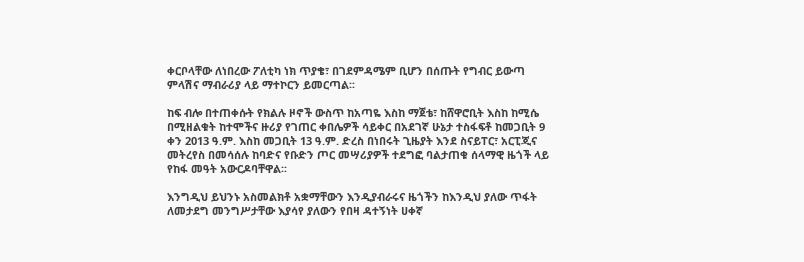ቀርቦላቸው ለነበረው ፖለቲካ ነክ ጥያቄ፣ በገደምዳሜም ቢሆን በሰጡት የግብር ይውጣ ምላሽና ማብራሪያ ላይ ማተኮርን ይመርጣል፡፡

ከፍ ብሎ በተጠቀሱት የክልሉ ዞኖች ውስጥ ከአጣዬ እስከ ማጀቴ፣ ከሸዋሮቢት እስከ ከሚሴ በሚዘልቁት ከተሞችና ዙሪያ የገጠር ቀበሌዎች ሳይቀር በአደገኛ ሁኔታ ተስፋፍቶ ከመጋቢት 9 ቀን 2013 ዓ.ም. እስከ መጋቢት 13 ዓ.ም. ድረስ በነበሩት ጊዜያት እንደ ስናይፐር፣ አርፒጂና መትረየስ በመሳሰሉ ከባድና የቡድን ጦር መሣሪያዎች ተደግፎ ባልታጠቁ ሰላማዊ ዜጎች ላይ የከፋ መዓት አውርዶባቸዋል፡፡

እንግዲህ ይህንኑ አስመልክቶ አቋማቸውን እንዲያብራሩና ዜጎችን ከእንዲህ ያለው ጥፋት ለመታደግ መንግሥታቸው እያሳየ ያለውን የበዛ ዳተኝነት ሀቀኛ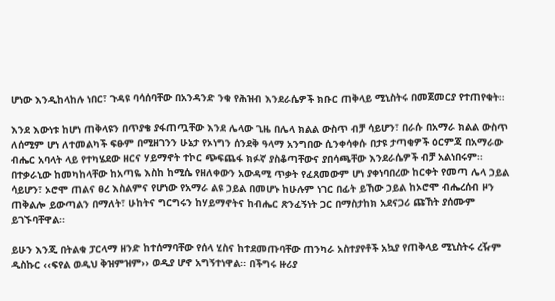ሆነው እንዲከላከሉ ነበር፣ ጉዳዩ ባሳሰባቸው በአንዳንድ ንቁ የሕዝብ እንደራሴዎች ክቡር ጠቅላይ ሚኒስትሩ በመጀመርያ የተጠየቁት፡፡

እንደ እውነቱ ከሆነ ጠቅላዩን በጥያቄ ያፋጠጧቸው እንደ ሌላው ጊዜ በሌላ ክልል ውስጥ ብቻ ሳይሆን፣ በራሱ በአማራ ክልል ውስጥ ለሰሚም ሆነ ለተመልካች ፍፁም በሚዘገንን ሁኔታ የኦነግን ሰንደቅ ዓላማ አንግበው ሲንቀሳቀሱ በታዩ ታጣቂዎች ዕርምጃ በአማራው ብሔር አባላት ላይ የተካሄደው ዘርና ሃይማኖት ተኮር ጭፍጨፋ ክፉኛ ያስቆጣቸውና ያበሳጫቸው እንደራሴዎች ብቻ አልነበሩም፡፡ በተቃራኒው ከመካከላቸው ከአጣዬ እስከ ከሚሴ የዘለቀውን አውዳሚ ጥቃት የፈጸመውም ሆነ ያቀነባበረው ከርቀት የመጣ ሌላ ኃይል ሳይሆን፣ ኦሮሞ ጠልና ፀረ እስልምና የሆነው የአማራ ልዩ ኃይል በመሆኑ ከሁሉም ነገር በፊት ይኸው ኃይል ከኦሮሞ ብሔረሰብ ዞን ጠቅልሎ ይውጣልን በማለት፣ ሁከትና ግርግሩን ከሃይማኖትና ከብሔር ጽንፈኝነት ጋር በማስታከክ አደናጋሪ ጩኸት ያሰሙም ይገኙባቸዋል፡፡

ይሁን እንጂ በትልቁ ፓርላማ ዘንድ ከተሰማባቸው የሰላ ሂስና ከተደመጡባቸው ጠንካራ አስተያየቶች አኳያ የጠቅላይ ሚኒስትሩ ረዥም ዲስኩር ‹‹ፍየል ወዲህ ቅዝምዝም›› ወዲያ ሆኖ አግኝተነዋል፡፡ በችግሩ ዙሪያ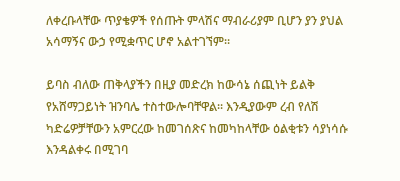ለቀረቡላቸው ጥያቄዎች የሰጡት ምላሽና ማብራሪያም ቢሆን ያን ያህል አሳማኝና ውኃ የሚቋጥር ሆኖ አልተገኘም፡፡

ይባስ ብለው ጠቅላያችን በዚያ መድረክ ከውሳኔ ሰጪነት ይልቅ የአሸማጋይነት ዝንባሌ ተስተውሎባቸዋል፡፡ እንዲያውም ረብ የለሽ ካድሬዎቻቸውን አምርረው ከመገሰጽና ከመካከላቸው ዕልቂቱን ሳያነሳሱ እንዳልቀሩ በሚገባ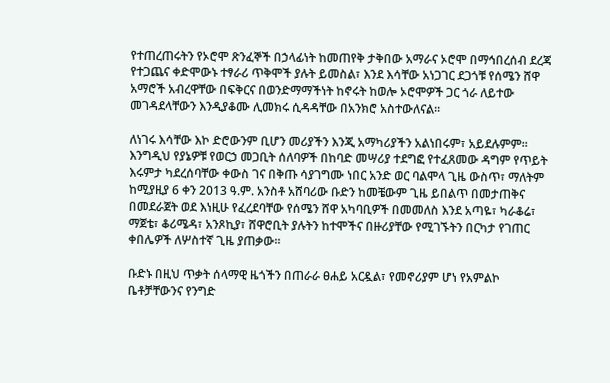የተጠረጠሩትን የኦሮሞ ጽንፈኞች በኃላፊነት ከመጠየቅ ታቅበው አማራና ኦሮሞ በማኅበረሰብ ደረጃ የተጋጨና ቀድሞውኑ ተፃራሪ ጥቅሞች ያሉት ይመስል፣ እንደ እሳቸው አነጋገር ደጋጎቹ የሰሜን ሸዋ አማሮች አብረዋቸው በፍቅርና በወንድማማችነት ከኖሩት ከወሎ ኦሮሞዎች ጋር ጎራ ለይተው መገዳደላቸውን እንዲያቆሙ ሊመክሩ ሲዳዳቸው በአንክሮ አስተውለናል፡፡

ለነገሩ እሳቸው እኮ ድሮውንም ቢሆን መሪያችን እንጂ አማካሪያችን አልነበሩም፣ አይደሉምም፡፡ እንግዲህ የያኔዎቹ የወርኃ መጋቢት ሰለባዎች በከባድ መሣሪያ ተደግፎ የተፈጸመው ዳግም የጥይት እሩምታ ካደረሰባቸው ቀውስ ገና በቅጡ ሳያገግሙ ነበር አንድ ወር ባልሞላ ጊዜ ውስጥ፣ ማለትም ከሚያዚያ 6 ቀን 2013 ዓ.ም. አንስቶ አሸባሪው ቡድን ከመቼውም ጊዜ ይበልጥ በመታጠቅና በመደራጀት ወደ እነዚሁ የፈረደባቸው የሰሜን ሸዋ አካባቢዎች በመመለስ እንደ አጣዬ፣ ካራቆሬ፣ ማጀቴ፣ ቆሪሜዳ፣ አንጾኪያ፣ ሸዋሮቢት ያሉትን ከተሞችና በዙሪያቸው የሚገኙትን በርካታ የገጠር ቀበሌዎች ለሦስተኛ ጊዜ ያጠቃው፡፡

ቡድኑ በዚህ ጥቃት ሰላማዊ ዜጎችን በጠራራ ፀሐይ አርዷል፣ የመኖሪያም ሆነ የአምልኮ ቤቶቻቸውንና የንግድ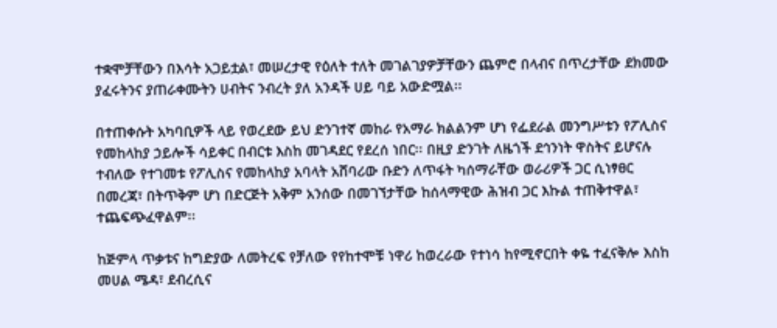ተቋሞቻቸውን በእሳት አጋይቷል፣ መሠረታዊ የዕለት ተለት መገልገያዎቻቸውን ጨምሮ በላብና በጥረታቸው ደክመው ያፈሩትንና ያጠራቀሙትን ሀብትና ንብረት ያለ አንዳች ሀይ ባይ አውድሟል፡፡

በተጠቀሱት አካባቢዎች ላይ የወረደው ይህ ድንገተኛ መከራ የአማራ ክልልንም ሆነ የፌደራል መንግሥቱን የፖሊስና የመከላከያ ኃይሎች ሳይቀር በብርቱ እስከ መገዳደር የደረሰ ነበር፡፡ በዚያ ድንገት ለዜጎች ደኅንነት ዋስትና ይሆናሉ ተብለው የተገመቱ የፖሊስና የመከላከያ አባላት አሸባሪው ቡድን ለጥፋት ካሰማራቸው ወራሪዎች ጋር ሲነፃፀር በመረጃ፣ በትጥቅም ሆነ በድርጅት አቅም አንሰው በመገኘታቸው ከሰላማዊው ሕዝብ ጋር እኩል ተጠቅተዋል፣ ተጨፍጭፈዋልም፡፡

ከጅምላ ጥቃቱና ከግድያው ለመትረፍ የቻለው የየከተሞቹ ነዋሪ ከወረራው የተነሳ ከየሚኖርበት ቀዬ ተፈናቅሎ እስከ መሀል ሜዳ፣ ደብረሲና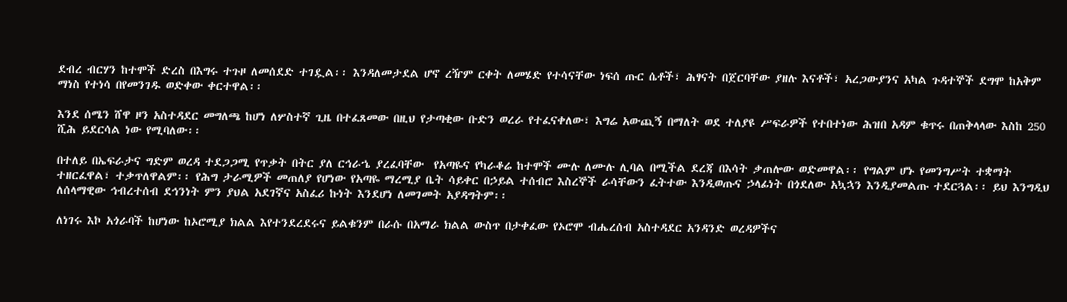ደብረ ብርሃን ከተሞች ድረስ በእግሩ ተጉዞ ለመሰደድ ተገዷል፡፡ እንዳለመታደል ሆኖ ረዥም ርቀት ለመሄድ የተሳናቸው ነፍሰ ጡር ሴቶች፣ ሕፃናት በጀርባቸው ያዘሉ እናቶች፣ አረጋውያንና አካል ጉዳተኞች ደግሞ ከአቅም ማነስ የተነሳ በየመንገዱ ወድቀው ቀርተዋል፡፡

እንደ ሰሜን ሸዋ ዞን አስተዳደር መግለጫ ከሆነ ለሦስተኛ ጊዜ በተፈጸመው በዚህ የታጣቂው ቡድን ወረራ የተፈናቀለው፣ እግሬ አውጪኝ በማለት ወደ ተለያዩ ሥፍራዎች የተበተነው ሕዝበ አዳም ቁጥሩ በጠቅላላው እስከ 250 ሺሕ ይደርሳል ነው የሚባለው፡፡

በተለይ በኤፍራታና ግድም ወረዳ ተደጋጋሚ የጥቃት በትር ያለ ርኅራኄ ያረፈባቸው  የአጣዬና የካራቆሬ ከተሞች ሙሉ ለሙሉ ሊባል በሚችል ደረጃ በእሳት ቃጠሎው ወድመዋል፡፡ የግልም ሆኑ የመንግሥት ተቋማት ተዘርፈዋል፣ ተቃጥለዋልም፡፡ የሕግ ታራሚዎች መጠለያ የሆነው የአጣዬ ማረሚያ ቤት ሳይቀር በኃይል ተሰብሮ እስረኞች ራሳቸውን ፈትተው እንዲወጡና ኃላፊነት በጎደለው አኳኋን እንዲያመልጡ ተደርጓል፡፡ ይህ እንግዲህ ለሰላማዊው ኅብረተሰብ ደኅንነት ምን ያህል አደገኛና አስፈሪ ኩነት እንደሆነ ለመገመት አያዳግትም፡፡

ለነገሩ እኮ አጎራባች ከሆነው ከኦሮሚያ ክልል እየተንደረደሩና ይልቁንም በራሱ በአማራ ክልል ውስጥ በታቀፈው የኦሮሞ ብሔረሰብ አስተዳደር አንዳንድ ወረዳዎችና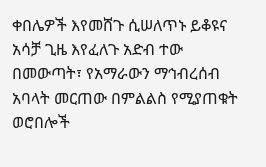ቀበሌዎች እየመሸጉ ሲሠለጥኑ ይቆዩና አሳቻ ጊዜ እየፈለጉ አድብ ተው በመውጣት፣ የአማራውን ማኅብረሰብ አባላት መርጠው በምልልስ የሚያጠቁት ወሮበሎች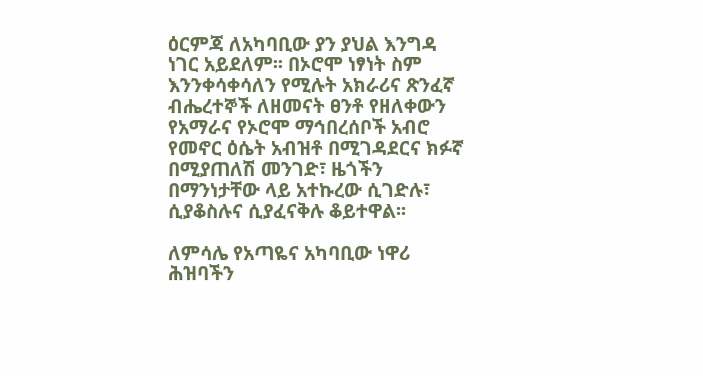ዕርምጃ ለአካባቢው ያን ያህል እንግዳ ነገር አይደለም፡፡ በኦሮሞ ነፃነት ስም እንንቀሳቀሳለን የሚሉት አክራሪና ጽንፈኛ ብሔረተኞች ለዘመናት ፀንቶ የዘለቀውን የአማራና የኦሮሞ ማኅበረሰቦች አብሮ የመኖር ዕሴት አብዝቶ በሚገዳደርና ክፉኛ በሚያጠለሽ መንገድ፣ ዜጎችን በማንነታቸው ላይ አተኩረው ሲገድሉ፣ ሲያቆስሉና ሲያፈናቅሉ ቆይተዋል፡፡

ለምሳሌ የአጣዬና አካባቢው ነዋሪ ሕዝባችን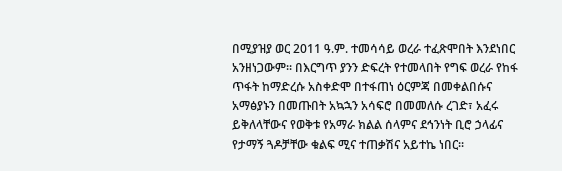በሚያዝያ ወር 2011 ዓ.ም. ተመሳሳይ ወረራ ተፈጽሞበት እንደነበር አንዘነጋውም፡፡ በእርግጥ ያንን ድፍረት የተመላበት የግፍ ወረራ የከፋ ጥፋት ከማድረሱ አስቀድሞ በተፋጠነ ዕርምጃ በመቀልበሱና አማፅያኑን በመጡበት አኳኋን አሳፍሮ በመመለሱ ረገድ፣ አፈሩ ይቅለላቸውና የወቅቱ የአማራ ክልል ሰላምና ደኅንነት ቢሮ ኃላፊና የታማኝ ጓዶቻቸው ቁልፍ ሚና ተጠቃሽና አይተኬ ነበር፡፡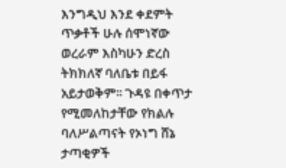እንግዲህ እንደ ቀደምት ጥቃቶች ሁሉ ሰሞነኛው ወረራም እስካሁን ድረስ ትክክለኛ ባለቤቱ በይፋ አይታወቅም፡፡ ጉዳዩ በቀጥታ የሚመለከታቸው የክልሉ ባለሥልጣናት የኦነግ ሸኔ ታጣቂዎች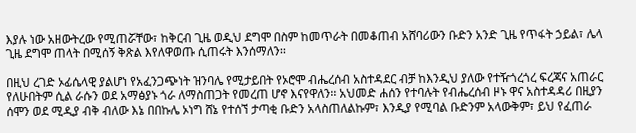እያሉ ነው አዘውትረው የሚጠሯቸው፣ ከቅርብ ጊዜ ወዲህ ደግሞ በስም ከመጥራት በመቆጠብ አሸባሪውን ቡድን አንድ ጊዜ የጥፋት ኃይል፣ ሌላ ጊዜ ደግሞ ጠላት በሚሰኝ ቅጽል እየለዋወጡ ሲጠሩት እንሰማለን፡፡

በዚህ ረገድ ኦፊሴላዊ ያልሆነ የአፈንጋጭነት ዝንባሌ የሚታይበት የኦሮሞ ብሔረሰብ አስተዳደር ብቻ ከእንዲህ ያለው የተዥጎረጎረ ፍረጃና አጠራር የለሁበትም ሲል ራሱን ወደ አማፅያኑ ጎራ ለማስጠጋት የመረጠ ሆኖ እናየዋለን፡፡ አህመድ ሐሰን የተባሉት የብሔረሰብ ዞኑ ዋና አስተዳዳሪ በዚያን ሰሞን ወደ ሚዲያ ብቅ ብለው እኔ በበኩሌ ኦነግ ሸኔ የተሰኘ ታጣቂ ቡድን አላስጠለልኩም፣ እንዲያ የሚባል ቡድንም አላውቅም፣ ይህ የፈጠራ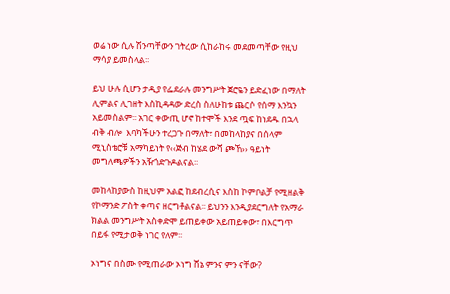ወሬ ነው ሲሉ ሽንጣቸውን ገትረው ሲከራከሩ መደመጣቸው የዚህ ማሳያ ይመስላል፡፡

ይህ ሁሉ ሲሆን ታዲያ የፌደራሉ መንግሥት ጀሮዬን ይድፈነው በማለት ሊምልና ሊገዘት እስኪዳዳው ድረስ ስለሁከቱ ጨርሶ የሰማ እንኳን አይመስልም፡፡ አገር ቀውጢ ሆኖ ከተሞች እንደ ጧፍ ከነደዱ በኋላ ብቅ ብሎ  እባካችሁን ተረጋጉ በማለት፣ በመከላከያና በሰላም ሚኒስቴሮቹ አማካይነት የ‹‹ጅብ ከሄደ ውሻ ጮኸ›› ዓይነት መግለጫዎችን አዥጎድጉዶልናል፡፡

መከላከያውስ ከዚህም አልፎ ከደብረሲና እስከ ኮምቦልቻ የሚዘልቅ የኮማንድ ፖስት ቀጣና ዘርግቶልናል፡፡ ይህንን እንዲያደርግለት የአማራ ክልል መንግሥት አስቀድሞ ይጠይቀው አይጠይቀው፣ በእርግጥ በይፋ የሚታወቅ ነገር የለም፡፡

ኦነግና በስሙ የሚጠራው ኦነግ ሸኔ ምንና ምን ናቸው?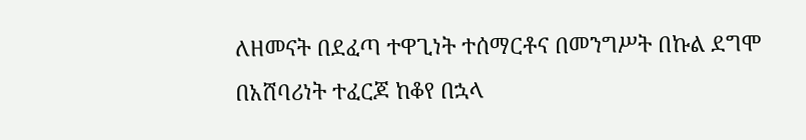ለዘመናት በደፈጣ ተዋጊነት ተሰማርቶና በመንግሥት በኩል ደግሞ በአሸባሪነት ተፈርጆ ከቆየ በኋላ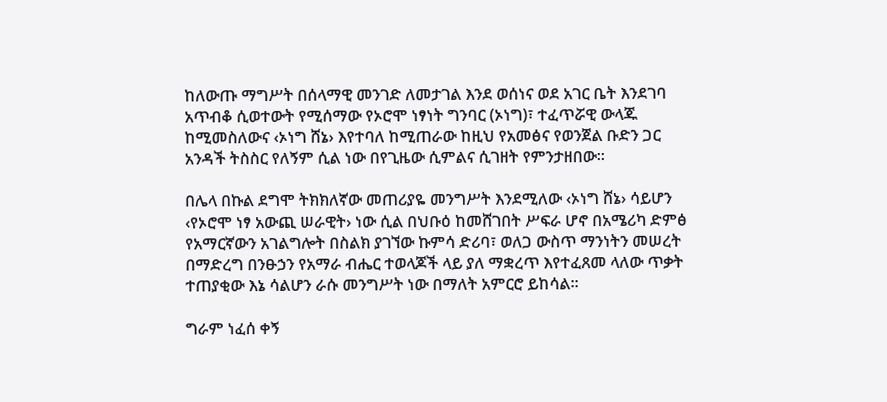ከለውጡ ማግሥት በሰላማዊ መንገድ ለመታገል እንደ ወሰነና ወደ አገር ቤት እንደገባ አጥብቆ ሲወተውት የሚሰማው የኦሮሞ ነፃነት ግንባር (ኦነግ)፣ ተፈጥሯዊ ውላጁ ከሚመስለውና ‹ኦነግ ሸኔ› እየተባለ ከሚጠራው ከዚህ የአመፅና የወንጀል ቡድን ጋር አንዳች ትስስር የለኝም ሲል ነው በየጊዜው ሲምልና ሲገዘት የምንታዘበው፡፡

በሌላ በኩል ደግሞ ትክክለኛው መጠሪያዬ መንግሥት እንደሚለው ‹ኦነግ ሸኔ› ሳይሆን ‹የኦሮሞ ነፃ አውጪ ሠራዊት› ነው ሲል በህቡዕ ከመሸገበት ሥፍራ ሆኖ በአሜሪካ ድምፅ የአማርኛውን አገልግሎት በስልክ ያገኘው ኩምሳ ድሪባ፣ ወለጋ ውስጥ ማንነትን መሠረት በማድረግ በንፁኃን የአማራ ብሔር ተወላጆች ላይ ያለ ማቋረጥ እየተፈጸመ ላለው ጥቃት ተጠያቂው እኔ ሳልሆን ራሱ መንግሥት ነው በማለት አምርሮ ይከሳል፡፡

ግራም ነፈሰ ቀኝ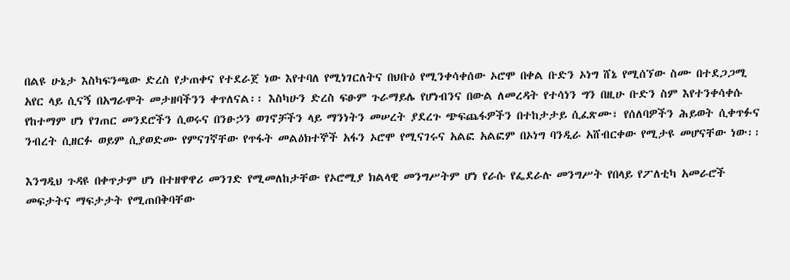በልዩ ሁኔታ እስካፍንጫው ድረስ የታጠቀና የተደራጀ ነው እየተባለ የሚነገርለትና በህቡዕ የሚንቀሳቀሰው ኦሮሞ በቀል ቡድን ኦነግ ሸኔ የሚሰኘው ስሙ በተደጋጋሚ አየር ላይ ሲናኝ በአግራሞት መታዘባችንን ቀጥለናል፡፡ እስካሁን ድረስ ፍፁም ጉራማይሌ የሆነብንና በውል ለመረዳት የተሳነን ግን በዚሁ ቡድን ስም እየተንቀሳቀሱ የከተማም ሆነ የገጠር መንደሮችን ሲወሩና በንፁኃን ወገኖቻችን ላይ ማንነትን መሠረት ያደረጉ ጭፍጨፋዎችን በተከታታይ ሲፈጽሙ፣ የሰለባዎችን ሕይወት ሲቀጥፉና ንብረት ሲዘርፉ ወይም ሲያወድሙ የምናገኛቸው የጥፋት መልዕክተኞች አፋን ኦሮሞ የሚናገሩና አልፎ አልፎም በኦነግ ባንዲራ አሸብርቀው የሚታዩ መሆናቸው ነው፡፡

እንግዲህ ጉዳዩ በቀጥታም ሆነ በተዘዋዋሪ መንገድ የሚመለከታቸው የኦሮሚያ ክልላዊ መንግሥትም ሆነ የራሱ የፌደራሉ መንግሥት የበላይ የፖለቲካ አመራሮች መፍታትና ማፍታታት የሚጠበቅባቸው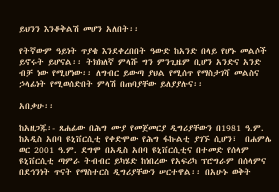ይህንን እንቆቅልሽ መሆን አለበት፡፡

የትኛውም ዓይነት ጥያቄ እንደቀረበበት ዓውድ ከአንድ በላይ የሆኑ መልሶች ይኖሩት ይሆናል፡፡ ትክክለኛ ምላሹ ግን ምንጊዜም ቢሆን አንድና አንድ ብቻ ነው የሚሆነው፡፡ ለግብር ይውጣ ያህል የሚሰጥ የማስታገሻ መልስና ኃላፊነት የሚወሰድበት ምላሽ በጠባያቸው ይለያያሉና፡፡

አበቃሁ፡፡

ከአዘጋጁ፡- ጸሐፊው በሕግ ሙያ የመጀመርያ ዲግሪያቸውን በ1981 ዓ.ም. ከአዲስ አበባ ዩኒቨርሲቲ የቀድሞው የሕግ ፋኩልቲ ያገኙ ሲሆን፣  በሐምሌ ወር 2001 ዓ.ም. ደግሞ በአዲስ አበባ ዩኒቨርሲቲና በተመድ የሰላም ዩኒቨርሲቲ ጣምራ ትብብር ይካሄድ ከነበረው የአፍሪካ ፕሮግራም በሰላምና በደኅንነት ጥናት የማስተርስ ዲግሪያቸውን ሠርተዋል፡፡ በአሁኑ ወቅት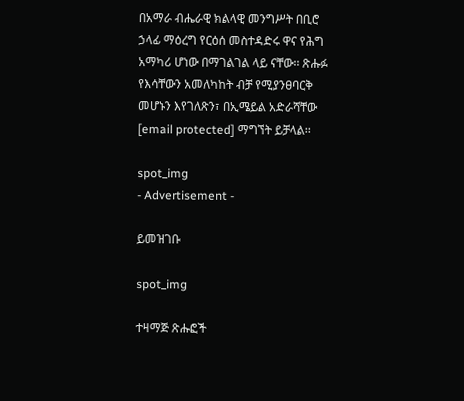በአማራ ብሔራዊ ክልላዊ መንግሥት በቢሮ ኃላፊ ማዕረግ የርዕሰ መስተዳድሩ ዋና የሕግ አማካሪ ሆነው በማገልገል ላይ ናቸው፡፡ ጽሑፉ የእሳቸውን አመለካከት ብቻ የሚያንፀባርቅ መሆኑን እየገለጽን፣ በኢሜይል አድራሻቸው [email protected] ማግኘት ይቻላል፡፡

spot_img
- Advertisement -

ይመዝገቡ

spot_img

ተዛማጅ ጽሑፎች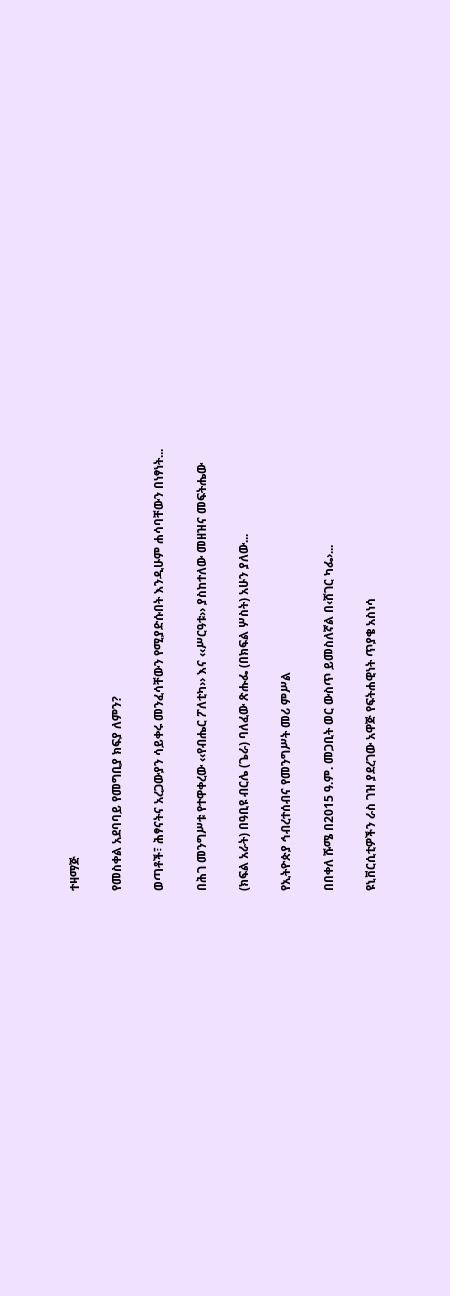ተዛማጅ

የመስቀል አደባባይ የመግቢያ ክፍያ ለምን?

ወጣቶች፣ ሕፃናትና አረጋውያን ሳይቀሩ መንፈሳቸውን የሚያድሱበት እንዲሁም ሐሳባቸውን በነፃነት...

በሕገ መንግሥቱ የተዋቀረው ‹‹የብሔር ፖለቲካ›› እና ‹‹ሥርዓቱ›› ያስከተለው መዘዝና መፍትሔው

(ክፍል አራት) በዓቢዩ ብርሌ (ጌራ) ባለፈው ጽሑፌ (በክፍል ሦስት) አሁን ያለው...

የኢትዮጵያ ኅብረተሰብና የመንግሥት መሪ ምሥል

በበቀለ ሹሜ በ2015 ዓ.ም. መጋቢት ወር ውስጥ ይመስለኛል በ‹ሸገር ካፌ›...

ዩኒቨርሲቲዎችን ራስ ገዝ ያደረገው አዋጅ የፍትሐዊነት ጥያቄ አስነሳ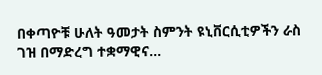በቀጣዮቹ ሁለት ዓመታት ስምንት ዩኒቨርሲቲዎችን ራስ ገዝ በማድረግ ተቋማዊና...